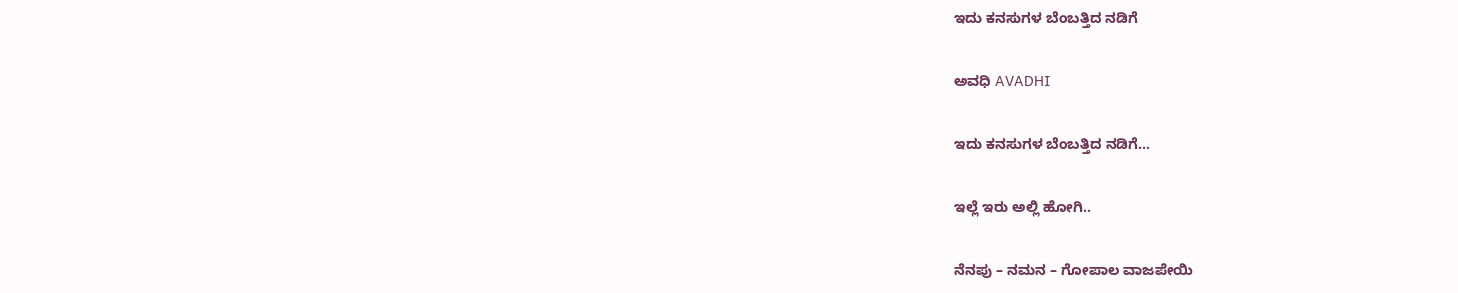ಇದು ಕನಸುಗಳ ಬೆಂಬತ್ತಿದ ನಡಿಗೆ‍

ಅವಧಿ AVADHI

ಇದು ಕನಸುಗಳ ಬೆಂಬತ್ತಿದ ನಡಿಗೆ...

ಇಲ್ಲೆ ಇರು ಅಲ್ಲಿ ಹೋಗಿ..

ನೆನಪು – ನಮನ – ಗೋಪಾಲ ವಾಜಪೇಯಿ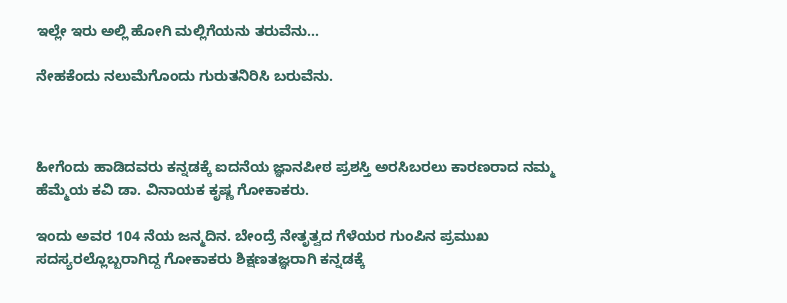ಇಲ್ಲೇ ಇರು ಅಲ್ಲಿ ಹೋಗಿ ಮಲ್ಲಿಗೆಯನು ತರುವೆನು…

ನೇಹಕೆಂದು ನಲುಮೆಗೊಂದು ಗುರುತನಿರಿಸಿ ಬರುವೆನು.



ಹೀಗೆಂದು ಹಾಡಿದವರು ಕನ್ನಡಕ್ಕೆ ಐದನೆಯ ಜ್ಞಾನಪೀಠ ಪ್ರಶಸ್ತಿ ಅರಸಿಬರಲು ಕಾರಣರಾದ ನಮ್ಮ ಹೆಮ್ಮೆಯ ಕವಿ ಡಾ. ವಿನಾಯಕ ಕೃಷ್ಣ ಗೋಕಾಕರು.

ಇಂದು ಅವರ 104 ನೆಯ ಜನ್ಮದಿನ. ಬೇಂದ್ರೆ ನೇತೃತ್ವದ ಗೆಳೆಯರ ಗುಂಪಿನ ಪ್ರಮುಖ ಸದಸ್ಯರಲ್ಲೊಬ್ಬರಾಗಿದ್ದ ಗೋಕಾಕರು ಶಿಕ್ಷಣತಜ್ಞರಾಗಿ ಕನ್ನಡಕ್ಕೆ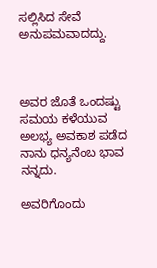ಸಲ್ಲಿಸಿದ ಸೇವೆ ಅನುಪಮವಾದದ್ದು.



ಅವರ ಜೊತೆ ಒಂದಷ್ಟು ಸಮಯ ಕಳೆಯುವ ಅಲಭ್ಯ ಅವಕಾಶ ಪಡೆದ ನಾನು ಧನ್ಯನೆಂಬ ಭಾವ ನನ್ನದು.

ಅವರಿಗೊಂದು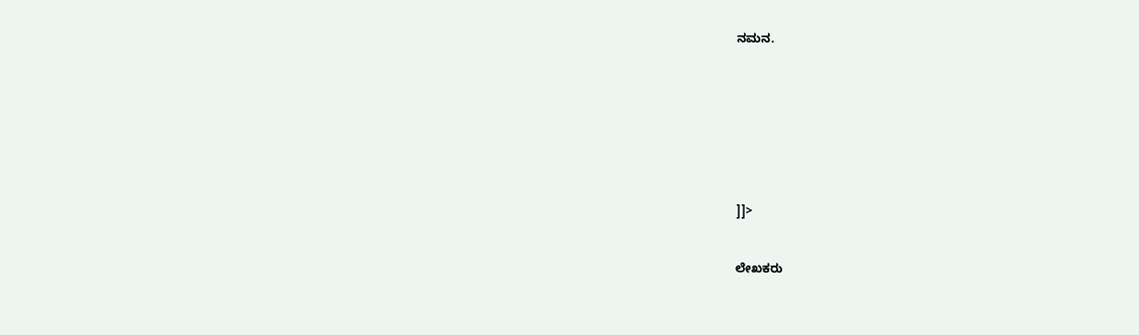ನಮನ.





]]>

ಲೇಖಕರು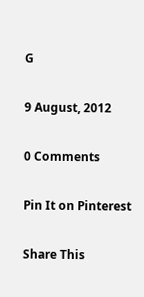G

9 August, 2012

0 Comments

Pin It on Pinterest

Share This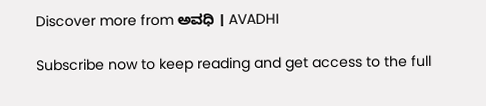Discover more from ಅವಧಿ । AVADHI

Subscribe now to keep reading and get access to the full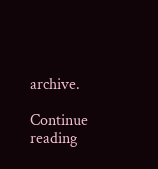archive.

Continue reading